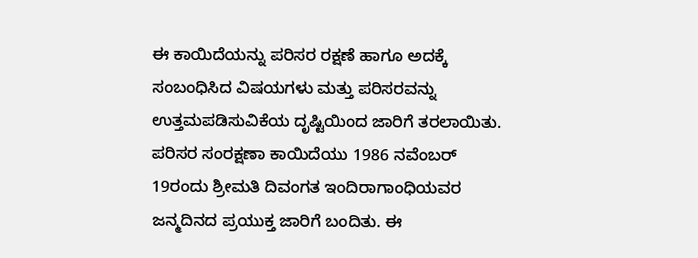ಈ ಕಾಯಿದೆಯನ್ನು ಪರಿಸರ ರಕ್ಷಣೆ ಹಾಗೂ ಅದಕ್ಕೆ ಸಂಬಂಧಿಸಿದ ವಿಷಯಗಳು ಮತ್ತು ಪರಿಸರವನ್ನು ಉತ್ತಮಪಡಿಸುವಿಕೆಯ ದೃಷ್ಟಿಯಿಂದ ಜಾರಿಗೆ ತರಲಾಯಿತು. ಪರಿಸರ ಸಂರಕ್ಷಣಾ ಕಾಯಿದೆಯು 1986 ನವೆಂಬರ್ 19ರಂದು ಶ್ರೀಮತಿ ದಿವಂಗತ ಇಂದಿರಾಗಾಂಧಿಯವರ ಜನ್ಮದಿನದ ಪ್ರಯುಕ್ತ ಜಾರಿಗೆ ಬಂದಿತು. ಈ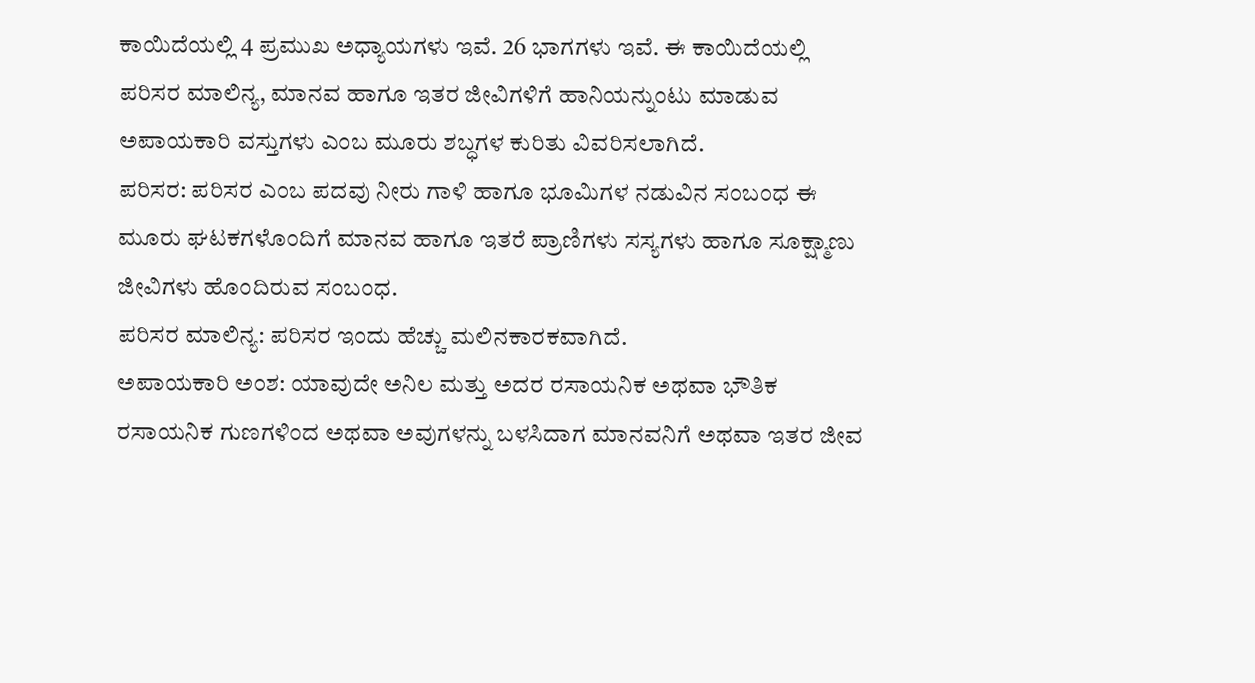ಕಾಯಿದೆಯಲ್ಲಿ 4 ಪ್ರಮುಖ ಅಧ್ಯಾಯಗಳು ಇವೆ. 26 ಭಾಗಗಳು ಇವೆ. ಈ ಕಾಯಿದೆಯಲ್ಲಿ ಪರಿಸರ ಮಾಲಿನ್ಯ, ಮಾನವ ಹಾಗೂ ಇತರ ಜೀವಿಗಳಿಗೆ ಹಾನಿಯನ್ನುಂಟು ಮಾಡುವ ಅಪಾಯಕಾರಿ ವಸ್ತುಗಳು ಎಂಬ ಮೂರು ಶಬ್ಧಗಳ ಕುರಿತು ವಿವರಿಸಲಾಗಿದೆ.
ಪರಿಸರ: ಪರಿಸರ ಎಂಬ ಪದವು ನೀರು ಗಾಳಿ ಹಾಗೂ ಭೂಮಿಗಳ ನಡುವಿನ ಸಂಬಂಧ ಈ ಮೂರು ಘಟಕಗಳೊಂದಿಗೆ ಮಾನವ ಹಾಗೂ ಇತರೆ ಪ್ರಾಣಿಗಳು ಸಸ್ಯಗಳು ಹಾಗೂ ಸೂಕ್ಷ್ಮಾಣು ಜೀವಿಗಳು ಹೊಂದಿರುವ ಸಂಬಂಧ.
ಪರಿಸರ ಮಾಲಿನ್ಯ: ಪರಿಸರ ಇಂದು ಹೆಚ್ಚು ಮಲಿನಕಾರಕವಾಗಿದೆ.
ಅಪಾಯಕಾರಿ ಅಂಶ: ಯಾವುದೇ ಅನಿಲ ಮತ್ತು ಅದರ ರಸಾಯನಿಕ ಅಥವಾ ಭೌತಿಕ ರಸಾಯನಿಕ ಗುಣಗಳಿಂದ ಅಥವಾ ಅವುಗಳನ್ನು ಬಳಸಿದಾಗ ಮಾನವನಿಗೆ ಅಥವಾ ಇತರ ಜೀವ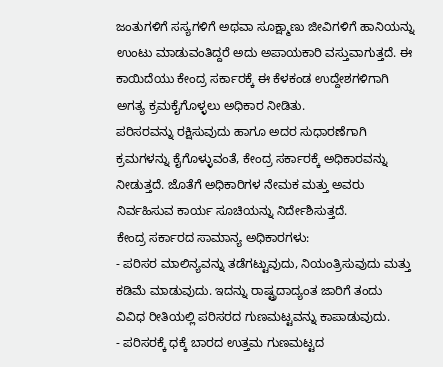ಜಂತುಗಳಿಗೆ ಸಸ್ಯಗಳಿಗೆ ಅಥವಾ ಸೂಕ್ಷ್ಮಾಣು ಜೀವಿಗಳಿಗೆ ಹಾನಿಯನ್ನು ಉಂಟು ಮಾಡುವಂತಿದ್ದರೆ ಅದು ಅಪಾಯಕಾರಿ ವಸ್ತುವಾಗುತ್ತದೆ. ಈ ಕಾಯಿದೆಯು ಕೇಂದ್ರ ಸರ್ಕಾರಕ್ಕೆ ಈ ಕೆಳಕಂಡ ಉದ್ದೇಶಗಳಿಗಾಗಿ ಅಗತ್ಯ ಕ್ರಮಕೈಗೊಳ್ಳಲು ಅಧಿಕಾರ ನೀಡಿತು.
ಪರಿಸರವನ್ನು ರಕ್ಷಿಸುವುದು ಹಾಗೂ ಅದರ ಸುಧಾರಣೆಗಾಗಿ ಕ್ರಮಗಳನ್ನು ಕೈಗೊಳ್ಳುವಂತೆ, ಕೇಂದ್ರ ಸರ್ಕಾರಕ್ಕೆ ಅಧಿಕಾರವನ್ನು ನೀಡುತ್ತದೆ. ಜೊತೆಗೆ ಅಧಿಕಾರಿಗಳ ನೇಮಕ ಮತ್ತು ಅವರು ನಿರ್ವಹಿಸುವ ಕಾರ್ಯ ಸೂಚಿಯನ್ನು ನಿರ್ದೇಶಿಸುತ್ತದೆ.
ಕೇಂದ್ರ ಸರ್ಕಾರದ ಸಾಮಾನ್ಯ ಅಧಿಕಾರಗಳು:
- ಪರಿಸರ ಮಾಲಿನ್ಯವನ್ನು ತಡೆಗಟ್ಟುವುದು, ನಿಯಂತ್ರಿಸುವುದು ಮತ್ತು ಕಡಿಮೆ ಮಾಡುವುದು. ಇದನ್ನು ರಾಷ್ಟ್ರದಾದ್ಯಂತ ಜಾರಿಗೆ ತಂದು ವಿವಿಧ ರೀತಿಯಲ್ಲಿ ಪರಿಸರದ ಗುಣಮಟ್ಟವನ್ನು ಕಾಪಾಡುವುದು.
- ಪರಿಸರಕ್ಕೆ ಧಕ್ಕೆ ಬಾರದ ಉತ್ತಮ ಗುಣಮಟ್ಟದ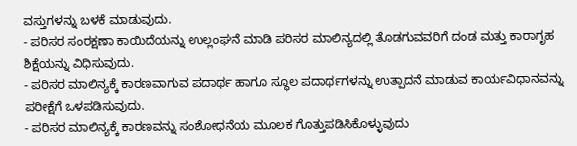ವಸ್ತುಗಳನ್ನು ಬಳಕೆ ಮಾಡುವುದು.
- ಪರಿಸರ ಸಂರಕ್ಷಣಾ ಕಾಯಿದೆಯನ್ನು ಉಲ್ಲಂಘನೆ ಮಾಡಿ ಪರಿಸರ ಮಾಲಿನ್ಯದಲ್ಲಿ ತೊಡಗುವವರಿಗೆ ದಂಡ ಮತ್ತು ಕಾರಾಗೃಹ ಶಿಕ್ಷೆಯನ್ನು ವಿಧಿಸುವುದು.
- ಪರಿಸರ ಮಾಲಿನ್ಯಕ್ಕೆ ಕಾರಣವಾಗುವ ಪದಾರ್ಥ ಹಾಗೂ ಸ್ಥೂಲ ಪದಾರ್ಥಗಳನ್ನು ಉತ್ಪಾದನೆ ಮಾಡುವ ಕಾರ್ಯವಿಧಾನವನ್ನು ಪರೀಕ್ಷೆಗೆ ಒಳಪಡಿಸುವುದು.
- ಪರಿಸರ ಮಾಲಿನ್ಯಕ್ಕೆ ಕಾರಣವನ್ನು ಸಂಶೋಧನೆಯ ಮೂಲಕ ಗೊತ್ತುಪಡಿಸಿಕೊಳ್ಳುವುದು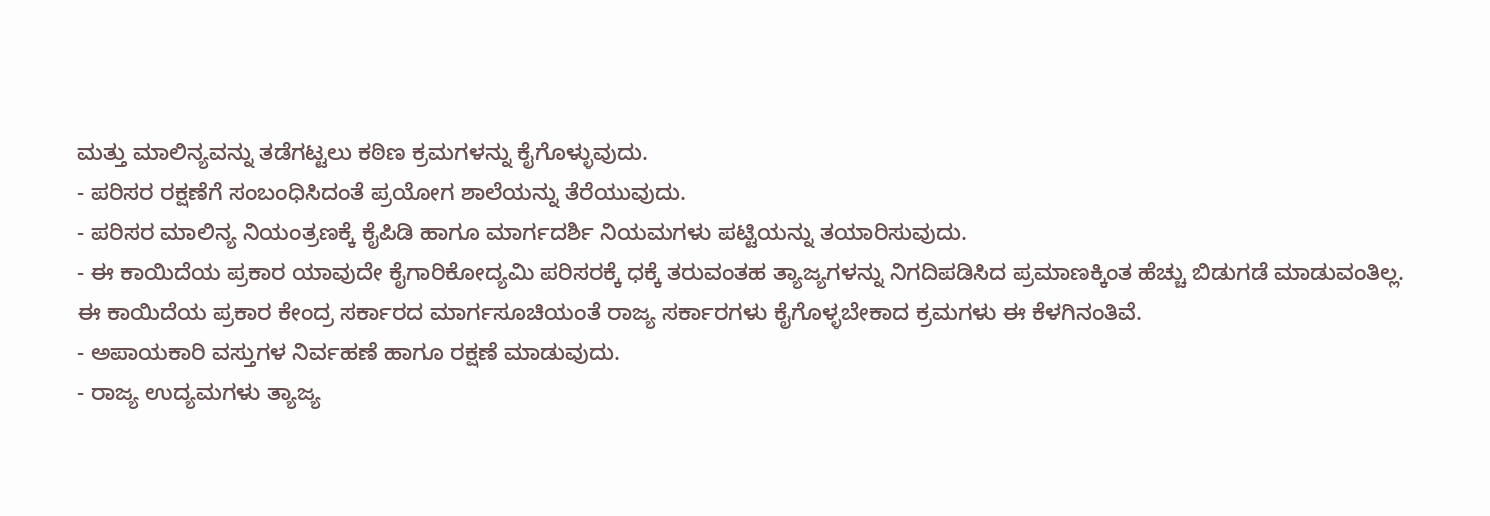ಮತ್ತು ಮಾಲಿನ್ಯವನ್ನು ತಡೆಗಟ್ಟಲು ಕಠಿಣ ಕ್ರಮಗಳನ್ನು ಕೈಗೊಳ್ಳುವುದು.
- ಪರಿಸರ ರಕ್ಷಣೆಗೆ ಸಂಬಂಧಿಸಿದಂತೆ ಪ್ರಯೋಗ ಶಾಲೆಯನ್ನು ತೆರೆಯುವುದು.
- ಪರಿಸರ ಮಾಲಿನ್ಯ ನಿಯಂತ್ರಣಕ್ಕೆ ಕೈಪಿಡಿ ಹಾಗೂ ಮಾರ್ಗದರ್ಶಿ ನಿಯಮಗಳು ಪಟ್ಟಿಯನ್ನು ತಯಾರಿಸುವುದು.
- ಈ ಕಾಯಿದೆಯ ಪ್ರಕಾರ ಯಾವುದೇ ಕೈಗಾರಿಕೋದ್ಯಮಿ ಪರಿಸರಕ್ಕೆ ಧಕ್ಕೆ ತರುವಂತಹ ತ್ಯಾಜ್ಯಗಳನ್ನು ನಿಗದಿಪಡಿಸಿದ ಪ್ರಮಾಣಕ್ಕಿಂತ ಹೆಚ್ಚು ಬಿಡುಗಡೆ ಮಾಡುವಂತಿಲ್ಲ.
ಈ ಕಾಯಿದೆಯ ಪ್ರಕಾರ ಕೇಂದ್ರ ಸರ್ಕಾರದ ಮಾರ್ಗಸೂಚಿಯಂತೆ ರಾಜ್ಯ ಸರ್ಕಾರಗಳು ಕೈಗೊಳ್ಳಬೇಕಾದ ಕ್ರಮಗಳು ಈ ಕೆಳಗಿನಂತಿವೆ.
- ಅಪಾಯಕಾರಿ ವಸ್ತುಗಳ ನಿರ್ವಹಣೆ ಹಾಗೂ ರಕ್ಷಣೆ ಮಾಡುವುದು.
- ರಾಜ್ಯ ಉದ್ಯಮಗಳು ತ್ಯಾಜ್ಯ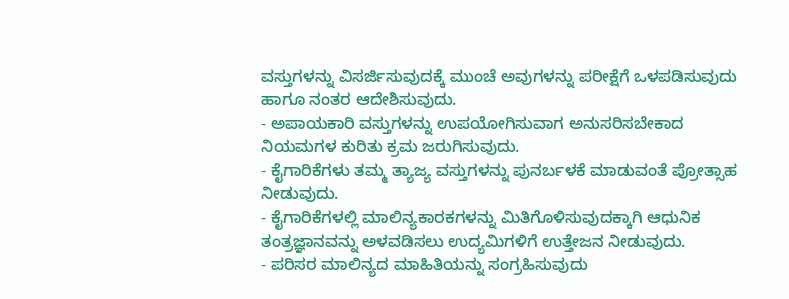ವಸ್ತುಗಳನ್ನು ವಿಸರ್ಜಿಸುವುದಕ್ಕೆ ಮುಂಚೆ ಅವುಗಳನ್ನು ಪರೀಕ್ಷೆಗೆ ಒಳಪಡಿಸುವುದು ಹಾಗೂ ನಂತರ ಆದೇಶಿಸುವುದು.
- ಅಪಾಯಕಾರಿ ವಸ್ತುಗಳನ್ನು ಉಪಯೋಗಿಸುವಾಗ ಅನುಸರಿಸಬೇಕಾದ ನಿಯಮಗಳ ಕುರಿತು ಕ್ರಮ ಜರುಗಿಸುವುದು.
- ಕೈಗಾರಿಕೆಗಳು ತಮ್ಮ ತ್ಯಾಜ್ಯ ವಸ್ತುಗಳನ್ನು ಪುನರ್ಬಳಕೆ ಮಾಡುವಂತೆ ಪ್ರೋತ್ಸಾಹ ನೀಡುವುದು.
- ಕೈಗಾರಿಕೆಗಳಲ್ಲಿ ಮಾಲಿನ್ಯಕಾರಕಗಳನ್ನು ಮಿತಿಗೊಳಿಸುವುದಕ್ಕಾಗಿ ಆಧುನಿಕ ತಂತ್ರಜ್ಞಾನವನ್ನು ಅಳವಡಿಸಲು ಉದ್ಯಮಿಗಳಿಗೆ ಉತ್ತೇಜನ ನೀಡುವುದು.
- ಪರಿಸರ ಮಾಲಿನ್ಯದ ಮಾಹಿತಿಯನ್ನು ಸಂಗ್ರಹಿಸುವುದು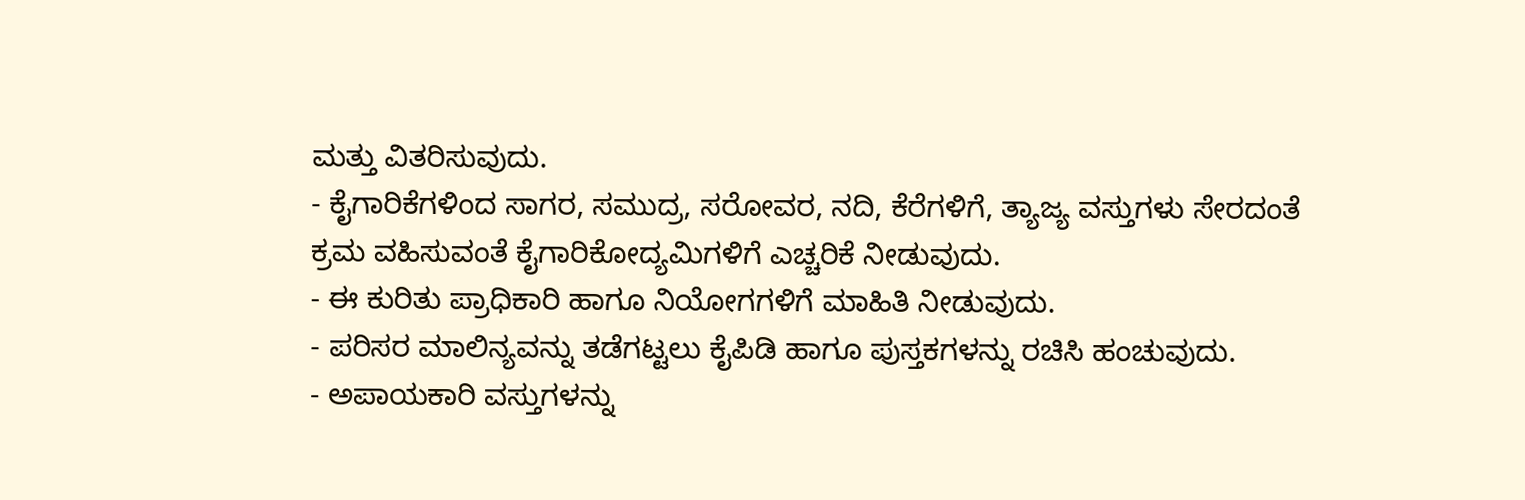ಮತ್ತು ವಿತರಿಸುವುದು.
- ಕೈಗಾರಿಕೆಗಳಿಂದ ಸಾಗರ, ಸಮುದ್ರ, ಸರೋವರ, ನದಿ, ಕೆರೆಗಳಿಗೆ, ತ್ಯಾಜ್ಯ ವಸ್ತುಗಳು ಸೇರದಂತೆ ಕ್ರಮ ವಹಿಸುವಂತೆ ಕೈಗಾರಿಕೋದ್ಯಮಿಗಳಿಗೆ ಎಚ್ಚರಿಕೆ ನೀಡುವುದು.
- ಈ ಕುರಿತು ಪ್ರಾಧಿಕಾರಿ ಹಾಗೂ ನಿಯೋಗಗಳಿಗೆ ಮಾಹಿತಿ ನೀಡುವುದು.
- ಪರಿಸರ ಮಾಲಿನ್ಯವನ್ನು ತಡೆಗಟ್ಟಲು ಕೈಪಿಡಿ ಹಾಗೂ ಪುಸ್ತಕಗಳನ್ನು ರಚಿಸಿ ಹಂಚುವುದು.
- ಅಪಾಯಕಾರಿ ವಸ್ತುಗಳನ್ನು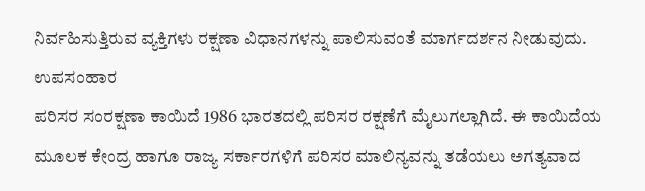ನಿರ್ವಹಿಸುತ್ತಿರುವ ವ್ಯಕ್ತಿಗಳು ರಕ್ಷಣಾ ವಿಧಾನಗಳನ್ನು ಪಾಲಿಸುವಂತೆ ಮಾರ್ಗದರ್ಶನ ನೀಡುವುದು.
ಉಪಸಂಹಾರ
ಪರಿಸರ ಸಂರಕ್ಷಣಾ ಕಾಯಿದೆ 1986 ಭಾರತದಲ್ಲಿ ಪರಿಸರ ರಕ್ಷಣೆಗೆ ಮೈಲುಗಲ್ಲಾಗಿದೆ. ಈ ಕಾಯಿದೆಯ ಮೂಲಕ ಕೇಂದ್ರ ಹಾಗೂ ರಾಜ್ಯ ಸರ್ಕಾರಗಳಿಗೆ ಪರಿಸರ ಮಾಲಿನ್ಯವನ್ನು ತಡೆಯಲು ಅಗತ್ಯವಾದ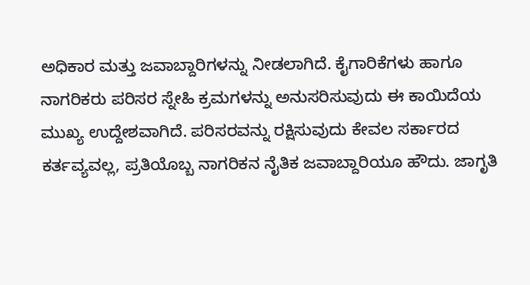ಅಧಿಕಾರ ಮತ್ತು ಜವಾಬ್ದಾರಿಗಳನ್ನು ನೀಡಲಾಗಿದೆ. ಕೈಗಾರಿಕೆಗಳು ಹಾಗೂ ನಾಗರಿಕರು ಪರಿಸರ ಸ್ನೇಹಿ ಕ್ರಮಗಳನ್ನು ಅನುಸರಿಸುವುದು ಈ ಕಾಯಿದೆಯ ಮುಖ್ಯ ಉದ್ದೇಶವಾಗಿದೆ. ಪರಿಸರವನ್ನು ರಕ್ಷಿಸುವುದು ಕೇವಲ ಸರ್ಕಾರದ ಕರ್ತವ್ಯವಲ್ಲ, ಪ್ರತಿಯೊಬ್ಬ ನಾಗರಿಕನ ನೈತಿಕ ಜವಾಬ್ದಾರಿಯೂ ಹೌದು. ಜಾಗೃತಿ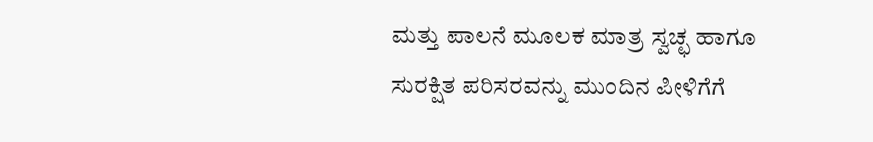ಮತ್ತು ಪಾಲನೆ ಮೂಲಕ ಮಾತ್ರ ಸ್ವಚ್ಛ ಹಾಗೂ ಸುರಕ್ಷಿತ ಪರಿಸರವನ್ನು ಮುಂದಿನ ಪೀಳಿಗೆಗೆ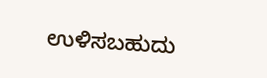ಉಳಿಸಬಹುದು